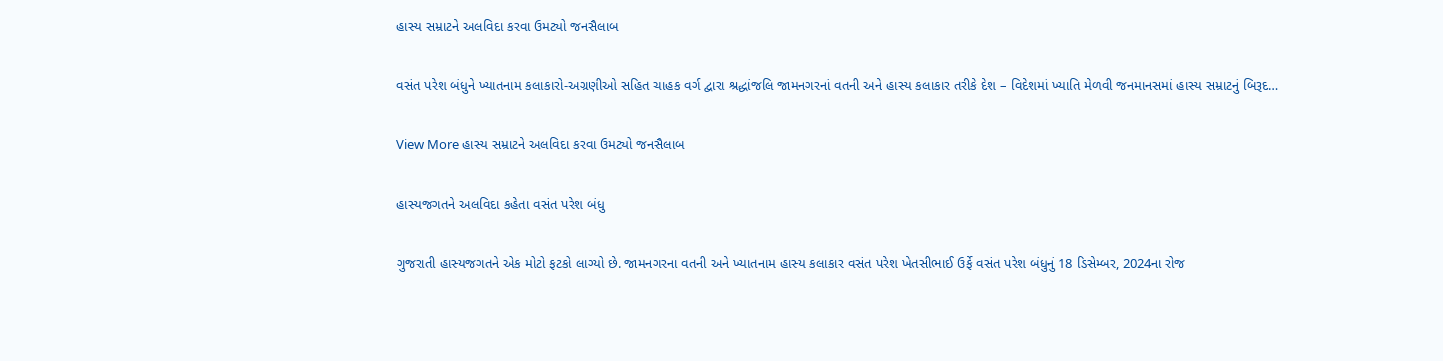હાસ્ય સમ્રાટને અલવિદા કરવા ઉમટ્યો જનસૈલાબ

વસંત પરેશ બંધુને ખ્યાતનામ કલાકારો-અગ્રણીઓ સહિત ચાહક વર્ગ દ્વારા શ્રદ્ધાંજલિ જામનગરનાં વતની અને હાસ્ય કલાકાર તરીકે દેશ – વિદેશમાં ખ્યાતિ મેળવી જનમાનસમાં હાસ્ય સમ્રાટનું બિરૂદ…

View More હાસ્ય સમ્રાટને અલવિદા કરવા ઉમટ્યો જનસૈલાબ

હાસ્યજગતને અલવિદા કહેતા વસંત પરેશ બંધુ

ગુજરાતી હાસ્યજગતને એક મોટો ફટકો લાગ્યો છે. જામનગરના વતની અને ખ્યાતનામ હાસ્ય કલાકાર વસંત પરેશ ખેતસીભાઈ ઉર્ફે વસંત પરેશ બંધુનું 18 ડિસેમ્બર, 2024ના રોજ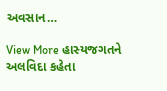અવસાન…

View More હાસ્યજગતને અલવિદા કહેતા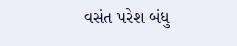વસંત પરેશ બંધુ